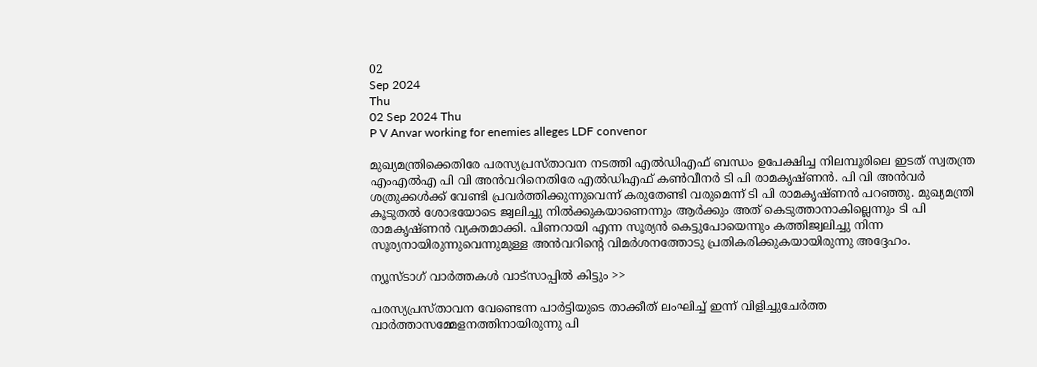02
Sep 2024
Thu
02 Sep 2024 Thu
P V Anvar working for enemies alleges LDF convenor

മുഖ്യമന്ത്രിക്കെതിരേ പരസ്യപ്രസ്താവന നടത്തി എൽഡിഎഫ് ബന്ധം ഉപേക്ഷിച്ച നിലമ്പൂരിലെ ഇടത് സ്വതന്ത്ര എംഎൽഎ പി വി അൻവറിനെതിരേ എൽഡിഎഫ് കൺവീനർ ടി പി രാമകൃഷ്ണൻ. പി വി അൻവർ ശത്രുക്കൾക്ക് വേണ്ടി പ്രവർത്തിക്കുന്നുവെന്ന് കരുതേണ്ടി വരുമെന്ന് ടി പി രാമകൃഷ്ണൻ പറഞ്ഞു. മുഖ്യമന്ത്രി കൂടുതൽ ശോഭയോടെ ജ്വലിച്ചു നിൽക്കുകയാണെന്നും ആർക്കും അത് കെടുത്താനാകില്ലെന്നും ടി പി രാമകൃഷ്ണൻ വ്യക്തമാക്കി. പിണറായി എന്ന സൂര്യൻ കെട്ടുപോയെന്നും കത്തിജ്വലിച്ചു നിന്ന സൂര്യനായിരുന്നുവെന്നുമുള്ള അൻവറിന്റെ വിമർശനത്തോടു പ്രതികരിക്കുകയായിരുന്നു അദ്ദേഹം.

ന്യൂസ്ടാഗ് വാര്‍ത്തകള്‍ വാട്‌സാപ്പില്‍ കിട്ടും >>

പരസ്യപ്രസ്താവന വേണ്ടെന്ന പാർട്ടിയുടെ താക്കീത് ലംഘിച്ച് ഇന്ന് വിളിച്ചുചേർത്ത വാർത്താസമ്മേളനത്തിനായിരുന്നു പി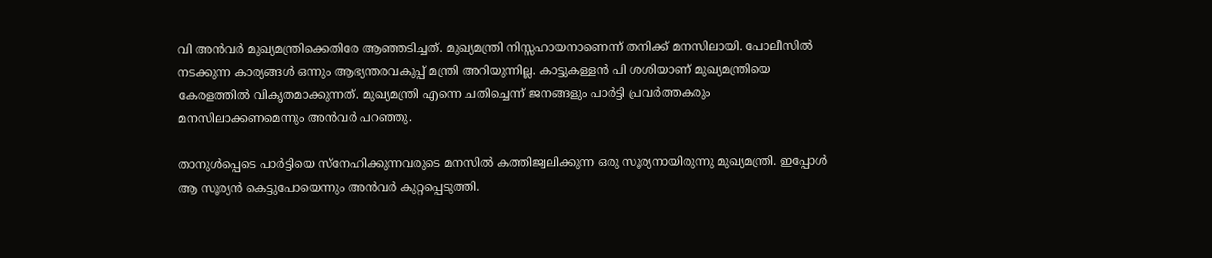വി അൻവർ മുഖ്യമന്ത്രിക്കെതിരേ ആഞ്ഞടിച്ചത്. മുഖ്യമന്ത്രി നിസ്സഹായനാണെന്ന് തനിക്ക് മനസിലായി. പോലീസില്‍ നടക്കുന്ന കാര്യങ്ങള്‍ ഒന്നും ആഭ്യന്തരവകുപ്പ് മന്ത്രി അറിയുന്നില്ല. കാട്ടുകള്ളന്‍ പി ശശിയാണ് മുഖ്യമന്ത്രിയെ കേരളത്തില്‍ വികൃതമാക്കുന്നത്. മുഖ്യമന്ത്രി എന്നെ ചതിച്ചെന്ന് ജനങ്ങളും പാര്‍ട്ടി പ്രവര്‍ത്തകരും മനസിലാക്കണമെന്നും അന്‍വര്‍ പറഞ്ഞു.

താനുള്‍പ്പെടെ പാര്‍ട്ടിയെ സ്‌നേഹിക്കുന്നവരുടെ മനസില്‍ കത്തിജ്വലിക്കുന്ന ഒരു സൂര്യനായിരുന്നു മുഖ്യമന്ത്രി. ഇപ്പോള്‍ ആ സൂര്യന്‍ കെട്ടുപോയെന്നും അൻവർ കുറ്റപ്പെടുത്തി.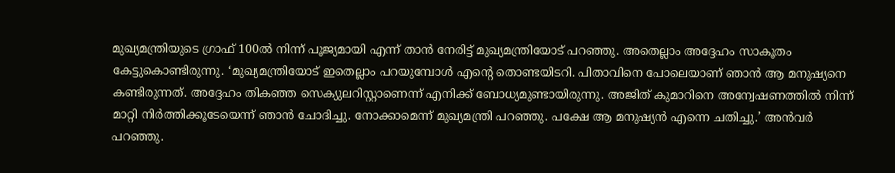മുഖ്യമന്ത്രിയുടെ ഗ്രാഫ് 100ല്‍ നിന്ന് പൂജ്യമായി എന്ന് താന്‍ നേരിട്ട് മുഖ്യമന്ത്രിയോട് പറഞ്ഞു. അതെല്ലാം അദ്ദേഹം സാകൂതം കേട്ടുകൊണ്ടിരുന്നു. ‘മുഖ്യമന്ത്രിയോട് ഇതെല്ലാം പറയുമ്പോള്‍ എന്റെ തൊണ്ടയിടറി. പിതാവിനെ പോലെയാണ് ഞാന്‍ ആ മനുഷ്യനെ കണ്ടിരുന്നത്. അദ്ദേഹം തികഞ്ഞ സെക്യുലറിസ്റ്റാണെന്ന് എനിക്ക് ബോധ്യമുണ്ടായിരുന്നു. അജിത് കുമാറിനെ അന്വേഷണത്തില്‍ നിന്ന് മാറ്റി നിര്‍ത്തിക്കൂടേയെന്ന് ഞാന്‍ ചോദിച്ചു. നോക്കാമെന്ന് മുഖ്യമന്ത്രി പറഞ്ഞു. പക്ഷേ ആ മനുഷ്യന്‍ എന്നെ ചതിച്ചു.’ അന്‍വര്‍ പറഞ്ഞു.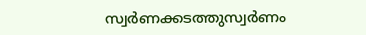സ്വര്‍ണക്കടത്തുസ്വര്‍ണം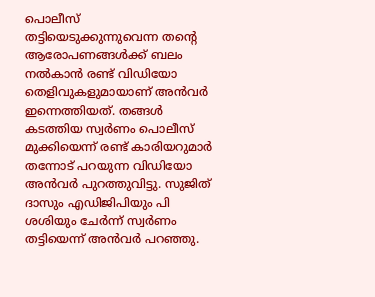പൊലീസ് തട്ടിയെടുക്കുന്നുവെന്ന തന്റെ ആരോപണങ്ങള്‍ക്ക് ബലം നല്‍കാന്‍ രണ്ട് വിഡിയോ തെളിവുകളുമായാണ് അന്‍വര്‍ ഇന്നെത്തിയത്. തങ്ങള്‍ കടത്തിയ സ്വര്‍ണം പൊലീസ് മുക്കിയെന്ന് രണ്ട് കാരിയറുമാര്‍ തന്നോട് പറയുന്ന വിഡിയോ അന്‍വര്‍ പുറത്തുവിട്ടു. സുജിത് ദാസും എഡിജിപിയും പി ശശിയും ചേര്‍ന്ന് സ്വര്‍ണം തട്ടിയെന്ന് അന്‍വര്‍ പറഞ്ഞു.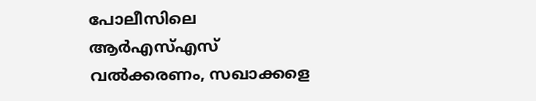പോലീസിലെ ആര്‍എസ്എസ് വൽക്കരണം, സഖാക്കളെ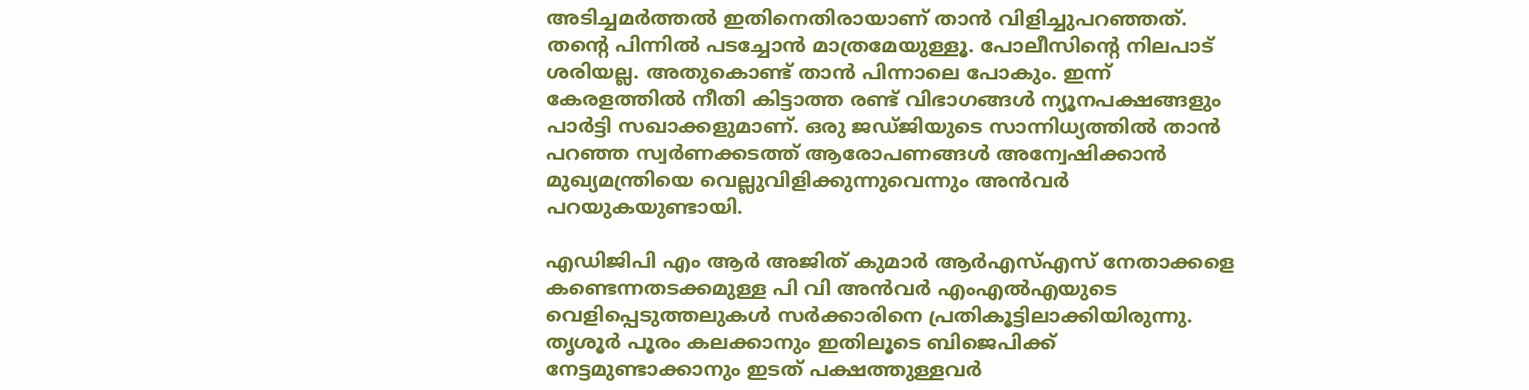അടിച്ചമര്‍ത്തല്‍ ഇതിനെതിരായാണ് താന്‍ വിളിച്ചുപറഞ്ഞത്. തന്റെ പിന്നില്‍ പടച്ചോന്‍ മാത്രമേയുള്ളൂ. പോലീസിന്റെ നിലപാട് ശരിയല്ല. അതുകൊണ്ട് താന്‍ പിന്നാലെ പോകും. ഇന്ന് കേരളത്തില്‍ നീതി കിട്ടാത്ത രണ്ട് വിഭാഗങ്ങള്‍ ന്യൂനപക്ഷങ്ങളും പാര്‍ട്ടി സഖാക്കളുമാണ്. ഒരു ജഡ്ജിയുടെ സാന്നിധ്യത്തില്‍ താന്‍ പറഞ്ഞ സ്വര്‍ണക്കടത്ത് ആരോപണങ്ങള്‍ അന്വേഷിക്കാന്‍ മുഖ്യമന്ത്രിയെ വെല്ലുവിളിക്കുന്നുവെന്നും അന്‍വര്‍ പറയുകയുണ്ടായി.

എഡിജിപി എം ആർ അജിത് കുമാർ ആർഎസ്എസ് നേതാക്കളെ കണ്ടെന്നതടക്കമുള്ള പി വി അൻവർ എംഎൽഎയുടെ വെളിപ്പെടുത്തലുകൾ സർക്കാരിനെ പ്രതികൂട്ടിലാക്കിയിരുന്നു. തൃശൂർ പൂരം കലക്കാനും ഇതിലൂടെ ബിജെപിക്ക് നേട്ടമുണ്ടാക്കാനും ഇടത് പക്ഷത്തുള്ളവർ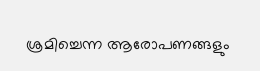ശ്രമിച്ചെന്ന ആരോപണങ്ങളും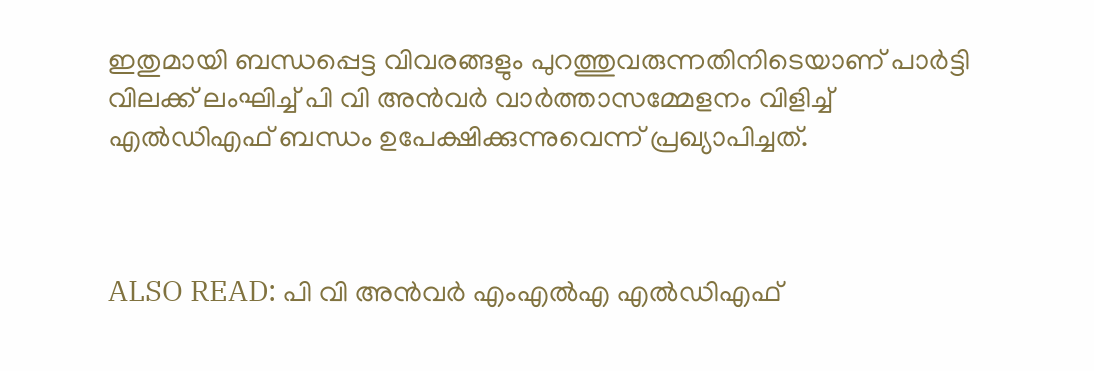ഇതുമായി ബന്ധപ്പെട്ട വിവരങ്ങളും പുറത്തുവരുന്നതിനിടെയാണ് പാർട്ടി വിലക്ക് ലംഘിച്ച് പി വി അൻവർ വാർത്താസമ്മേളനം വിളിച്ച് എൽഡിഎഫ് ബന്ധം ഉപേക്ഷിക്കുന്നുവെന്ന് പ്രഖ്യാപിച്ചത്.



ALSO READ: പി വി അൻ‌വർ എംഎൽഎ എൽഡിഎഫ്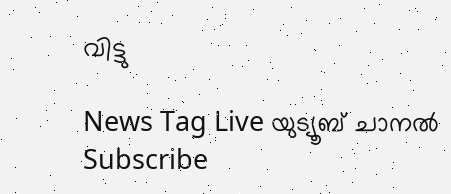വിട്ടു

News Tag Live യുട്യൂബ് ചാനല്‍ Subscribe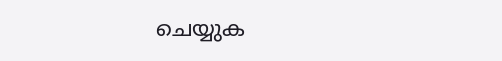ചെയ്യുക